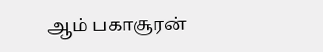ஆம் பகாசூரன்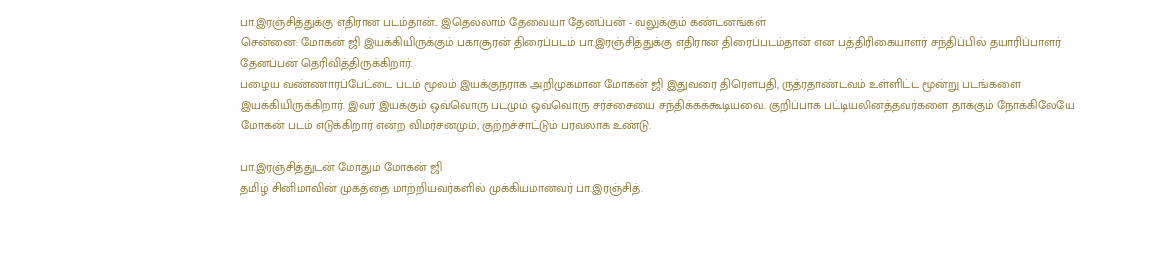பா.இரஞ்சித்துக்கு எதிரான படம்தான்.. இதெல்லாம் தேவையா தேனப்பன் - வலுக்கும் கண்டனங்கள்
சென்னை: மோகன் ஜி இயக்கியிருக்கும் பகாசூரன் திரைப்படம் பா.இரஞ்சித்துக்கு எதிரான திரைப்படம்தான் என பத்திரிகையாளர் சந்திப்பில் தயாரிப்பாளர் தேனப்பன் தெரிவித்திருக்கிறார்.
பழைய வண்ணாரப்பேட்டை படம் மூலம் இயக்குநராக அறிமுகமான மோகன் ஜி இதுவரை திரௌபதி, ருத்ரதாண்டவம் உள்ளிட்ட மூன்று படங்களை இயக்கியிருக்கிறார். இவர் இயக்கும் ஒவ்வொரு படமும் ஒவ்வொரு சர்ச்சையை சந்திக்கக்கூடியவை. குறிப்பாக பட்டியலினத்தவர்களை தாக்கும் நோக்கிலேயே மோகன் படம் எடுக்கிறார் என்ற விமர்சனமும், குற்றச்சாட்டும் பரவலாக உண்டு.

பா.இரஞ்சித்துடன் மோதும் மோகன் ஜி
தமிழ் சினிமாவின் முகத்தை மாற்றியவர்களில் முக்கியமானவர் பா.இரஞ்சித்.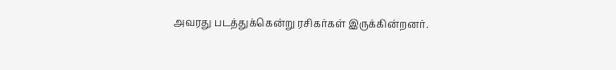அவரது படத்துக்கென்று ரசிகர்கள் இருக்கின்றனர்.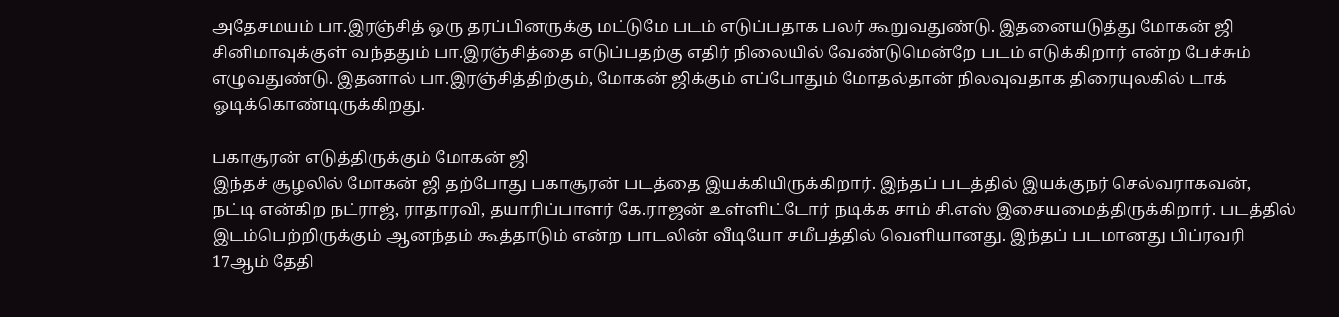அதேசமயம் பா.இரஞ்சித் ஒரு தரப்பினருக்கு மட்டுமே படம் எடுப்பதாக பலர் கூறுவதுண்டு. இதனையடுத்து மோகன் ஜி சினிமாவுக்குள் வந்ததும் பா.இரஞ்சித்தை எடுப்பதற்கு எதிர் நிலையில் வேண்டுமென்றே படம் எடுக்கிறார் என்ற பேச்சும் எழுவதுண்டு. இதனால் பா.இரஞ்சித்திற்கும், மோகன் ஜிக்கும் எப்போதும் மோதல்தான் நிலவுவதாக திரையுலகில் டாக் ஓடிக்கொண்டிருக்கிறது.

பகாசூரன் எடுத்திருக்கும் மோகன் ஜி
இந்தச் சூழலில் மோகன் ஜி தற்போது பகாசூரன் படத்தை இயக்கியிருக்கிறார். இந்தப் படத்தில் இயக்குநர் செல்வராகவன், நட்டி என்கிற நட்ராஜ், ராதாரவி, தயாரிப்பாளர் கே.ராஜன் உள்ளிட்டோர் நடிக்க சாம் சி.எஸ் இசையமைத்திருக்கிறார். படத்தில் இடம்பெற்றிருக்கும் ஆனந்தம் கூத்தாடும் என்ற பாடலின் வீடியோ சமீபத்தில் வெளியானது. இந்தப் படமானது பிப்ரவரி 17ஆம் தேதி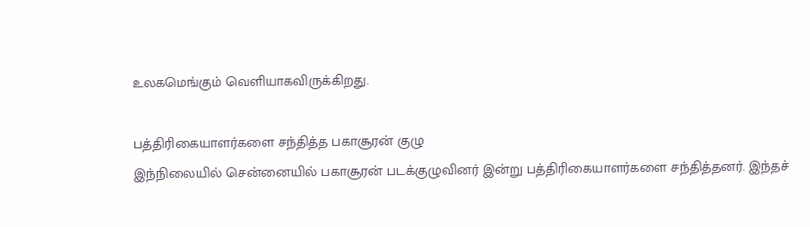உலகமெங்கும் வெளியாகவிருக்கிறது.

பத்திரிகையாளர்களை சந்தித்த பகாசூரன் குழு
இந்நிலையில் சென்னையில் பகாசூரன் படக்குழுவினர் இன்று பத்திரிகையாளர்களை சந்தித்தனர். இந்தச்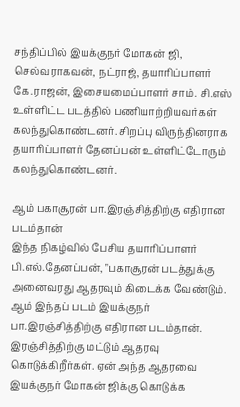சந்திப்பில் இயக்குநர் மோகன் ஜி, செல்வராகவன், நட்ராஜ், தயாரிப்பாளர் கே.ராஜன், இசையமைப்பாளர் சாம். சி.எஸ் உள்ளிட்ட படத்தில் பணியாற்றியவர்கள் கலந்துகொண்டனர். சிறப்பு விருந்தினராக தயாரிப்பாளர் தேனப்பன் உள்ளிட்டோரும் கலந்துகொண்டனர்.

ஆம் பகாசூரன் பா.இரஞ்சித்திற்கு எதிரான படம்தான்
இந்த நிகழ்வில் பேசிய தயாரிப்பாளர் பி.எல்.தேனப்பன், "பகாசூரன் படத்துக்கு அனைவரது ஆதரவும் கிடைக்க வேண்டும். ஆம் இந்தப் படம் இயக்குநர் பா.இரஞ்சித்திற்கு எதிரான படம்தான். இரஞ்சித்திற்கு மட்டும் ஆதரவு கொடுக்கிறீர்கள். ஏன் அந்த ஆதரவை இயக்குநர் மோகன் ஜிக்கு கொடுக்க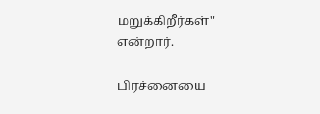மறுக்கிறீர்கள்" என்றார்.

பிரச்னையை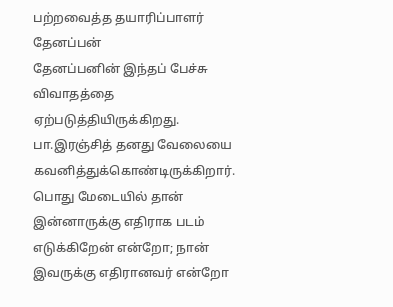பற்றவைத்த தயாரிப்பாளர் தேனப்பன்
தேனப்பனின் இந்தப் பேச்சு விவாதத்தை ஏற்படுத்தியிருக்கிறது. பா.இரஞ்சித் தனது வேலையை கவனித்துக்கொண்டிருக்கிறார். பொது மேடையில் தான் இன்னாருக்கு எதிராக படம் எடுக்கிறேன் என்றோ; நான் இவருக்கு எதிரானவர் என்றோ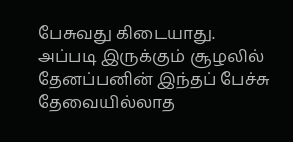பேசுவது கிடையாது.
அப்படி இருக்கும் சூழலில் தேனப்பனின் இந்தப் பேச்சு தேவையில்லாத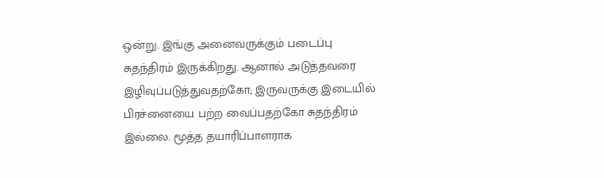ஒன்று. இங்கு அனைவருக்கும் படைப்பு சுதந்திரம் இருக்கிறது. ஆனால் அடுத்தவரை இழிவுப்படுத்துவதற்கோ; இருவருக்கு இடையில் பிரச்னையை பற்ற வைப்பதற்கோ சுதந்திரம் இல்லை. மூத்த தயாரிப்பாளராக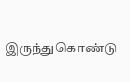இருந்துகொண்டு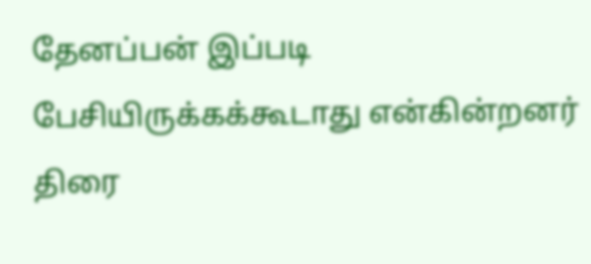தேனப்பன் இப்படி பேசியிருக்கக்கூடாது என்கின்றனர் திரை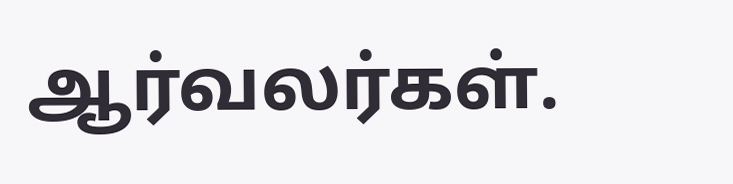ஆர்வலர்கள்.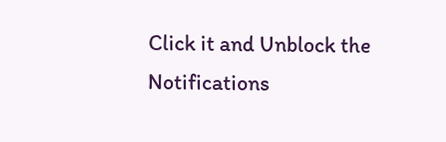Click it and Unblock the Notifications